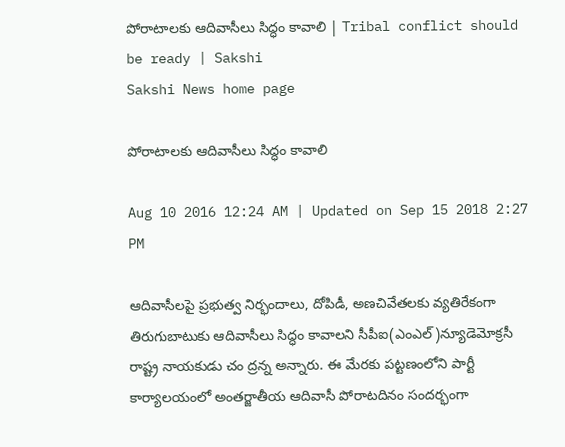పోరాటాలకు ఆదివాసీలు సిద్ధం కావాలి | Tribal conflict should be ready | Sakshi
Sakshi News home page

పోరాటాలకు ఆదివాసీలు సిద్ధం కావాలి

Aug 10 2016 12:24 AM | Updated on Sep 15 2018 2:27 PM

ఆదివాసీలపై ప్రభుత్వ నిర్భందాలు, దోపిడీ, అణచివేతలకు వ్యతిరేకంగా తిరుగుబాటుకు ఆదివాసీలు సిద్ధం కావాలని సీపీఐ(ఎంఎల్‌)న్యూడెమోక్రసీ రాష్ట్ర నాయకుడు చం ద్రన్న అన్నారు. ఈ మేరకు పట్టణంలోని పార్టీ కార్యాలయంలో అంతర్జాతీయ ఆదివాసీ పోరాటదినం సందర్భంగా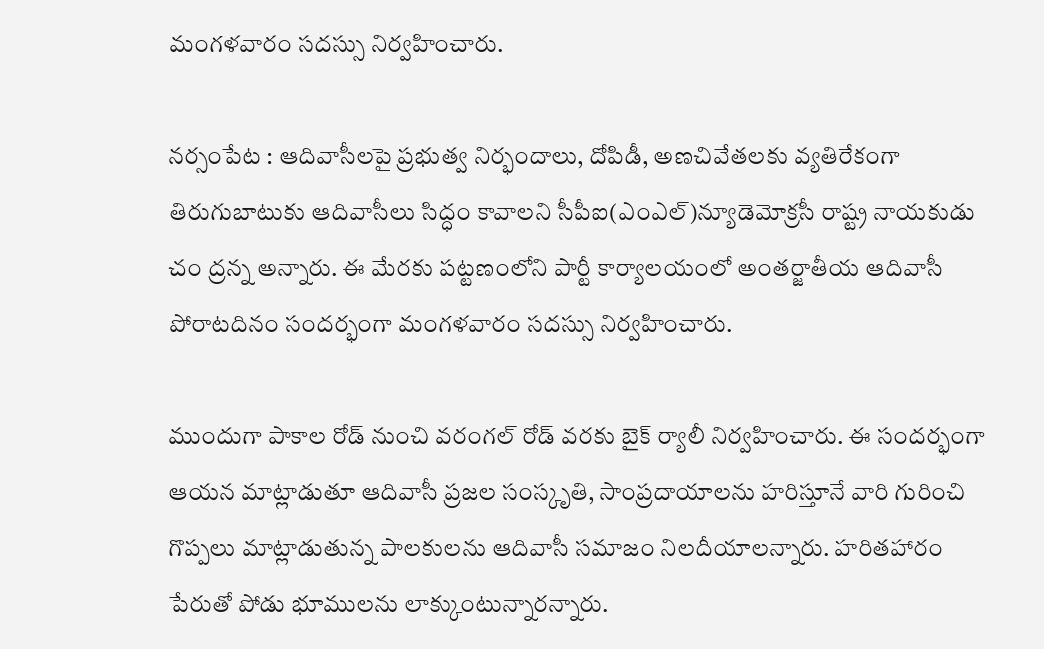మంగళవారం సదస్సు నిర్వహించారు.

నర్సంపేట : ఆదివాసీలపై ప్రభుత్వ నిర్భందాలు, దోపిడీ, అణచివేతలకు వ్యతిరేకంగా తిరుగుబాటుకు ఆదివాసీలు సిద్ధం కావాలని సీపీఐ(ఎంఎల్‌)న్యూడెమోక్రసీ రాష్ట్ర నాయకుడు చం ద్రన్న అన్నారు. ఈ మేరకు పట్టణంలోని పార్టీ కార్యాలయంలో అంతర్జాతీయ ఆదివాసీ పోరాటదినం సందర్భంగా మంగళవారం సదస్సు నిర్వహించారు.

ముందుగా పాకాల రోడ్‌ నుంచి వరంగల్‌ రోడ్‌ వరకు బైక్‌ ర్యాలీ నిర్వహించారు. ఈ సందర్భంగా ఆయన మాట్లాడుతూ ఆదివాసీ ప్రజల సంస్కృతి, సాంప్రదాయాలను హరిస్తూనే వారి గురించి గొప్పలు మాట్లాడుతున్న పాలకులను ఆదివాసీ సమాజం నిలదీయాలన్నారు. హరితహారం పేరుతో పోడు భూములను లాక్కుంటున్నారన్నారు.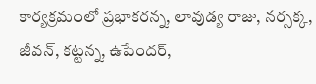కార్యక్రమంలో ప్రభాకరన్న, లావుడ్య రాజు, నర్సక్క, జీవన్, కట్టన్న, ఉపేందర్,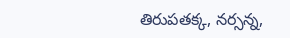తిరుపతక్క, నర్సన్న,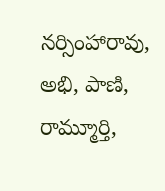నర్సింహారావు, అభి, పాణి, రామ్మూర్తి,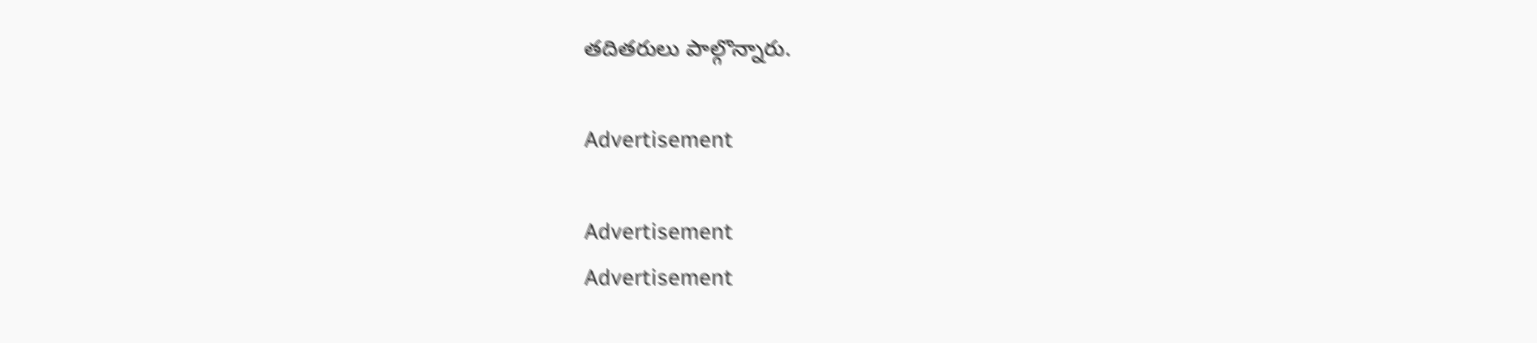తదితరులు పాల్గొన్నారు.

Advertisement

Advertisement
Advertisement